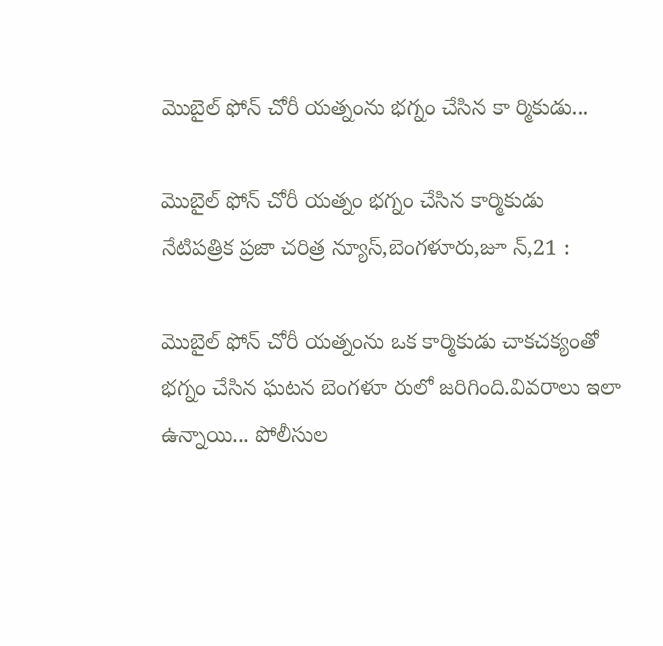మొబైల్ ఫోన్‌ చోరీ యత్నంను భగ్నం చేసిన కా ర్మికుడు...

మొబైల్ ఫోన్‌ చోరీ యత్నం భగ్నం చేసిన కార్మికుడు
నేటిపత్రిక ప్రజా చరిత్ర న్యూస్,బెంగళూరు,జూ న్,21 :

మొబైల్ ఫోన్ చోరీ యత్నంను ఒక కార్మికుడు చాకచక్యంతో భగ్నం చేసిన ఘటన బెంగళూ రులో జరిగింది.వివరాలు ఇలా ఉన్నాయి... పోలీసుల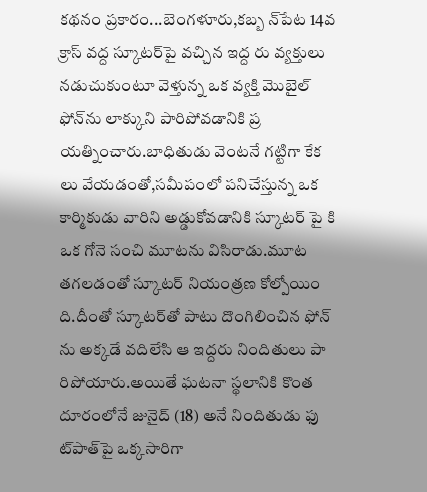కథనం ప్రకారం...బెంగళూరు,కబ్బ న్‌పేట 14వ క్రాస్ వద్ద స్కూటర్‌పై వచ్చిన ఇద్ద రు వ్యక్తులు నడుచుకుంటూ వెళ్తున్న ఒక వ్యక్తి మొబైల్ ఫోన్‌ను లాక్కుని పారిపోవడానికి ప్ర యత్నించారు.బాధితుడు వెంటనే గట్టిగా కేక లు వేయడంతో,సమీపంలో పనిచేస్తున్న ఒక కార్మికుడు వారిని అడ్డుకోవడానికి స్కూటర్ పై కి ఒక గోనె సంచి మూటను విసిరాడు.మూట తగలడంతో స్కూటర్ నియంత్రణ కోల్పోయిం ది.దీంతో స్కూటర్‌తో పాటు దొంగిలించిన ఫోన్‌ ను అక్కడే వదిలేసి ఆ ఇద్దరు నిందితులు పా రిపోయారు.అయితే ఘటనా స్థలానికి కొంత దూరంలోనే జునైద్ (18) అనే నిందితుడు ఫు ట్‌పాత్‌పై ఒక్కసారిగా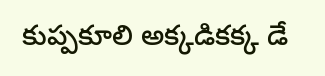కుప్పకూలి అక్కడికక్క డే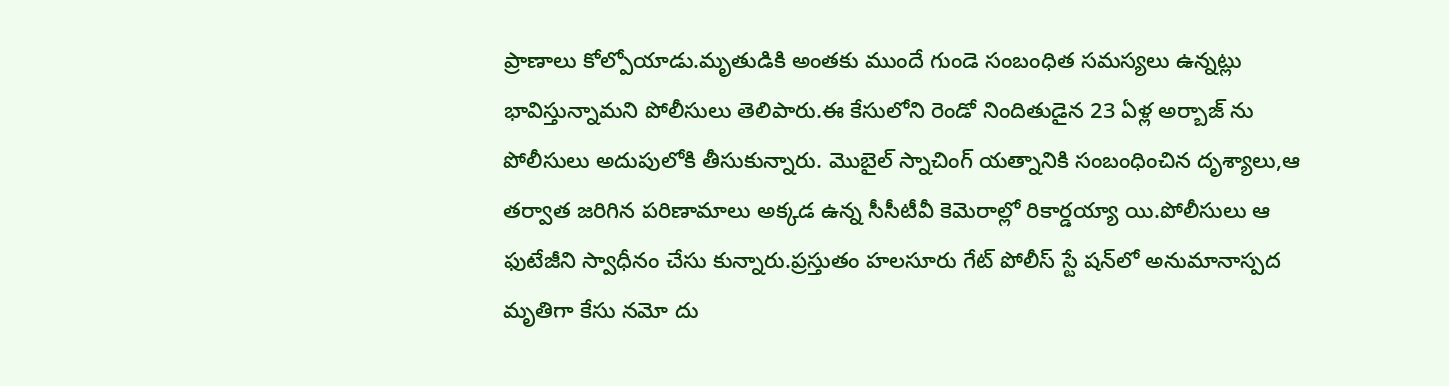ప్రాణాలు కోల్పోయాడు.మృతుడికి అంతకు ముందే గుండె సంబంధిత సమస్యలు ఉన్నట్లు భావిస్తున్నామని పోలీసులు తెలిపారు.ఈ కేసులోని రెండో నిందితుడైన 23 ఏళ్ల అర్బాజ్‌ ను పోలీసులు అదుపులోకి తీసుకున్నారు. మొబైల్ స్నాచింగ్ యత్నానికి సంబంధించిన దృశ్యాలు,ఆ తర్వాత జరిగిన పరిణామాలు అక్కడ ఉన్న సీసీటీవీ కెమెరాల్లో రికార్డయ్యా యి.పోలీసులు ఆ ఫుటేజీని స్వాధీనం చేసు కున్నారు.ప్రస్తుతం హలసూరు గేట్ పోలీస్ స్టే షన్‌లో అనుమానాస్పద మృతిగా కేసు నమో దు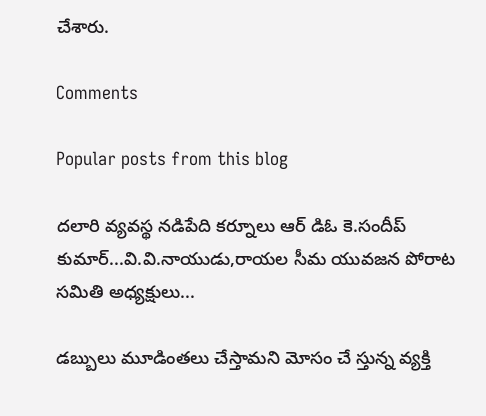చేశారు.

Comments

Popular posts from this blog

దలారి వ్యవస్థ నడిపేది కర్నూలు ఆర్ డిఓ కె.సందీప్ కుమార్...వి.వి.నాయుడు,రాయల సీమ యువజన పోరాట సమితి అధ్యక్షులు...

డబ్బులు మూడింతలు చేస్తామని మోసం చే స్తున్న వ్యక్తి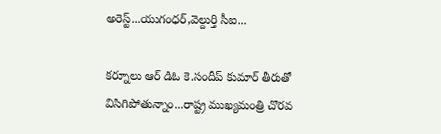అరెస్ట్...యుగంధర్,వెల్దుర్తి సీఐ...

కర్నూలు ఆర్ డిఓ కె.సందీప్ కుమార్ తీరుతో విసిగిపోతున్నాం...రాష్ట్ర ముఖ్యమంత్రి చొరవ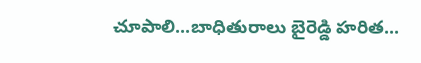చూపాలి...బాధితురాలు బైరెడ్డి హరిత...